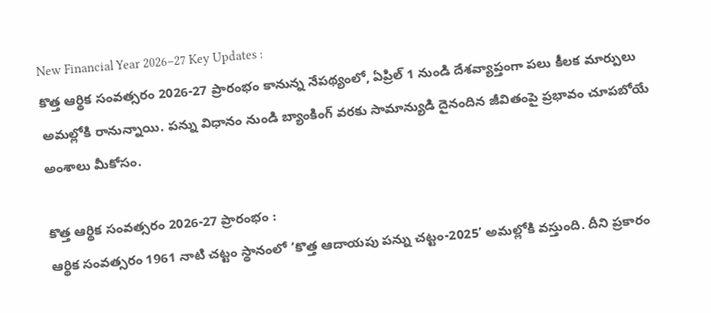New Financial Year 2026–27 Key Updates :
కొత్త ఆర్థిక సంవత్సరం 2026-27 ప్రారంభం కానున్న నేపథ్యంలో, ఏప్రిల్ 1 నుండి దేశవ్యాప్తంగా పలు కీలక మార్పులు అమల్లోకి రానున్నాయి. పన్ను విధానం నుండి బ్యాంకింగ్ వరకు సామాన్యుడి దైనందిన జీవితంపై ప్రభావం చూపబోయే అంశాలు మీకోసం.

కొత్త ఆర్థిక సంవత్సరం 2026-27 ప్రారంభం :
ఆర్థిక సంవత్సరం 1961 నాటి చట్టం స్థానంలో ‘కొత్త ఆదాయపు పన్ను చట్టం-2025’ అమల్లోకి వస్తుంది. దీని ప్రకారం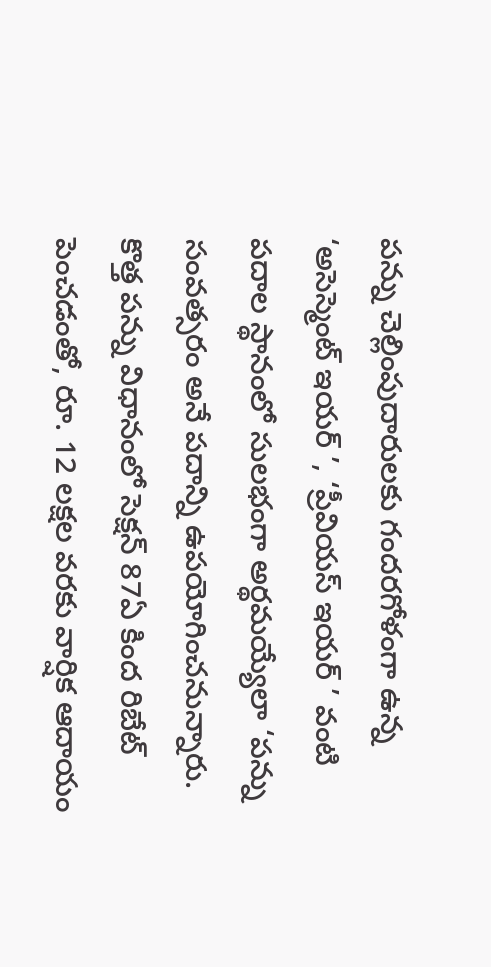పన్ను చెల్లింపుదారులకు గందరగోళంగా ఉన్న ‘అసెస్మెంట్ ఇయర్ ’, ‘ప్రీవియస్ ఇయర్ ’ వంటి పదాల స్థానంలో సులభంగా అర్థమయ్యేలా ‘పన్ను సంవత్సరం అనే పదాన్ని ఉపయోగించనున్నారు. కొత్త పన్ను విధానంలో సెక్షన్ 87ఏ కింద రిబేట్ పెంచడంతో, రూ. 12 లక్షల వరకు వార్షిక ఆదాయం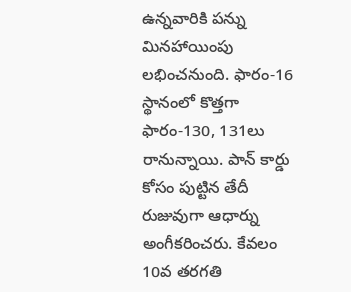ఉన్నవారికి పన్ను మినహాయింపు లభించనుంది. ఫారం-16 స్థానంలో కొత్తగా ఫారం-130, 131లు రానున్నాయి. పాన్ కార్డు కోసం పుట్టిన తేదీ రుజువుగా ఆధార్ను అంగీకరించరు. కేవలం 10వ తరగతి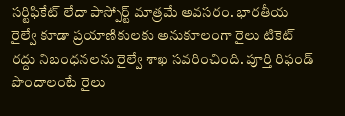సర్టిఫికేట్ లేదా పాస్పోర్ట్ మాత్రమే అవసరం. భారతీయ రైల్వే కూడా ప్రయాణికులకు అనుకూలంగా రైలు టికెట్ రద్దు నిబంధనలను రైల్వే శాఖ సవరించింది. పూర్తి రిఫండ్ పొందాలంటే రైలు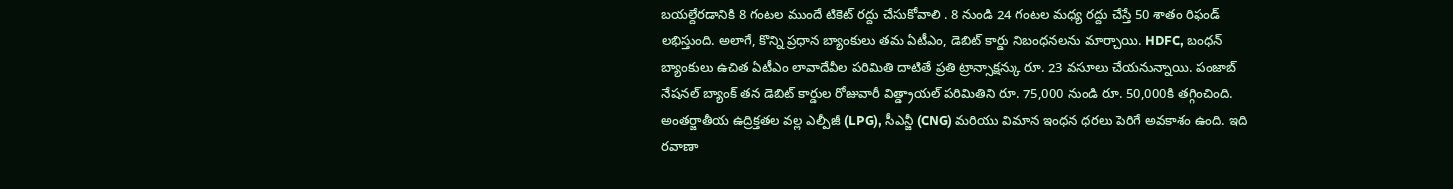బయల్దేరడానికి 8 గంటల ముందే టికెట్ రద్దు చేసుకోవాలి . 8 నుండి 24 గంటల మధ్య రద్దు చేస్తే 50 శాతం రిఫండ్ లభిస్తుంది. అలాగే, కొన్ని ప్రధాన బ్యాంకులు తమ ఏటీఎం, డెబిట్ కార్డు నిబంధనలను మార్చాయి. HDFC, బంధన్ బ్యాంకులు ఉచిత ఏటీఎం లావాదేవీల పరిమితి దాటితే ప్రతి ట్రాన్సాక్షన్కు రూ. 23 వసూలు చేయనున్నాయి. పంజాబ్ నేషనల్ బ్యాంక్ తన డెబిట్ కార్డుల రోజువారీ విత్డ్రాయల్ పరిమితిని రూ. 75,000 నుండి రూ. 50,000కి తగ్గించింది. అంతర్జాతీయ ఉద్రిక్తతల వల్ల ఎల్పీజీ (LPG), సీఎన్జీ (CNG) మరియు విమాన ఇంధన ధరలు పెరిగే అవకాశం ఉంది. ఇది రవాణా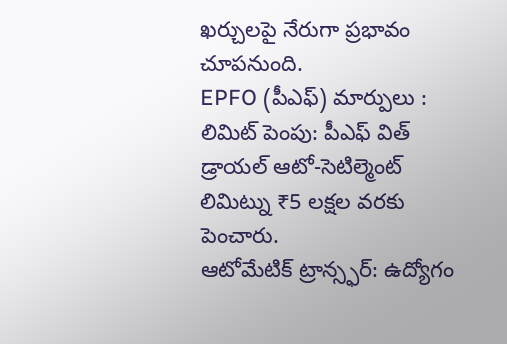ఖర్చులపై నేరుగా ప్రభావం చూపనుంది.
EPFO (పీఎఫ్) మార్పులు :
లిమిట్ పెంపు: పీఎఫ్ విత్ డ్రాయల్ ఆటో-సెటిల్మెంట్ లిమిట్ను ₹5 లక్షల వరకు పెంచారు.
ఆటోమేటిక్ ట్రాన్స్ఫర్: ఉద్యోగం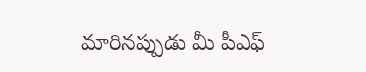మారినప్పుడు మీ పీఎఫ్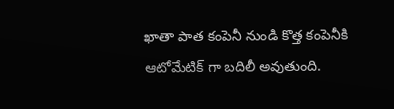ఖాతా పాత కంపెనీ నుండి కొత్త కంపెనీకి ఆటోమేటిక్ గా బదిలీ అవుతుంది.